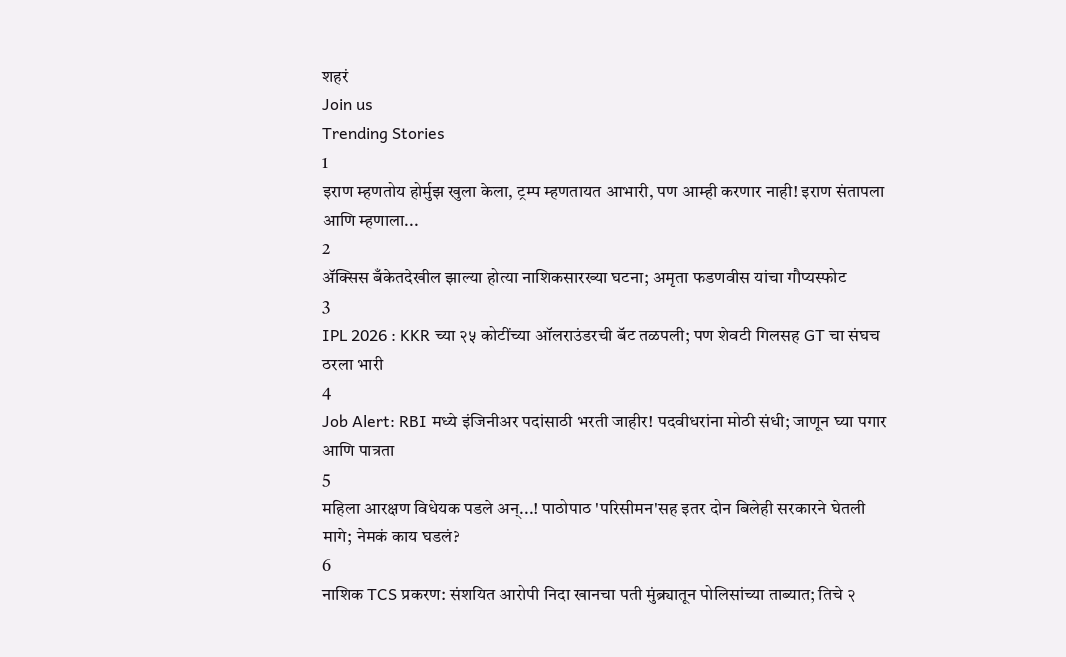शहरं
Join us
Trending Stories
1
इराण म्हणतोय होर्मुझ खुला केला, ट्रम्प म्हणतायत आभारी, पण आम्ही करणार नाही! इराण संतापला आणि म्हणाला...
2
ॲक्सिस बँकेतदेखील झाल्या होत्या नाशिकसारख्या घटना; अमृता फडणवीस यांचा गौप्यस्फोट
3
IPL 2026 : KKR च्या २५ कोटींच्या ऑलराउंडरची बॅट तळपली; पण शेवटी गिलसह GT चा संघच ठरला भारी
4
Job Alert: RBI मध्ये इंजिनीअर पदांसाठी भरती जाहीर! पदवीधरांना मोठी संधी; जाणून घ्या पगार आणि पात्रता
5
महिला आरक्षण विधेयक पडले अन्...! पाठोपाठ 'परिसीमन'सह इतर दोन बिलेही सरकारने घेतली मागे; नेमकं काय घडलं?
6
नाशिक TCS प्रकरण: संशयित आरोपी निदा खानचा पती मुंब्र्यातून पोलिसांच्या ताब्यात; तिचे २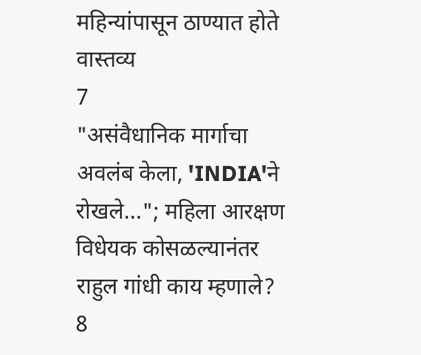महिन्यांपासून ठाण्यात होते वास्तव्य
7
"असंवैधानिक मार्गाचा अवलंब केला, 'INDIA'ने रोखले..."; महिला आरक्षण विधेयक कोसळल्यानंतर राहुल गांधी काय म्हणाले?
8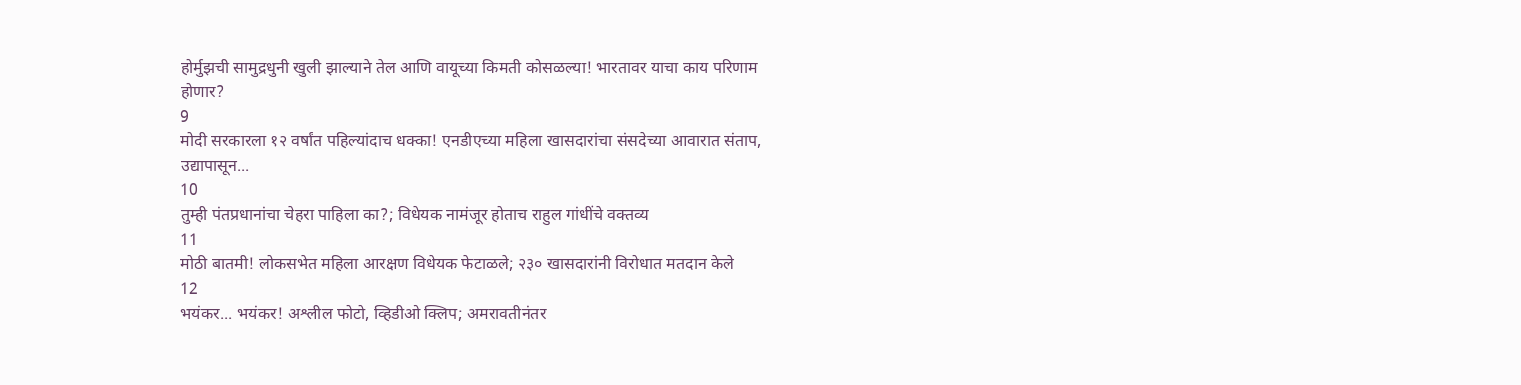होर्मुझची सामुद्रधुनी खुली झाल्याने तेल आणि वायूच्या किमती कोसळल्या! भारतावर याचा काय परिणाम होणार?
9
मोदी सरकारला १२ वर्षांत पहिल्यांदाच धक्का! एनडीएच्या महिला खासदारांचा संसदेच्या आवारात संताप, उद्यापासून...
10
तुम्ही पंतप्रधानांचा चेहरा पाहिला का?; विधेयक नामंजूर होताच राहुल गांधींचे वक्तव्य
11
मोठी बातमी! लोकसभेत महिला आरक्षण विधेयक फेटाळले; २३० खासदारांनी विरोधात मतदान केले
12
भयंकर... भयंकर! अश्लील फोटो, व्हिडीओ क्लिप; अमरावतीनंतर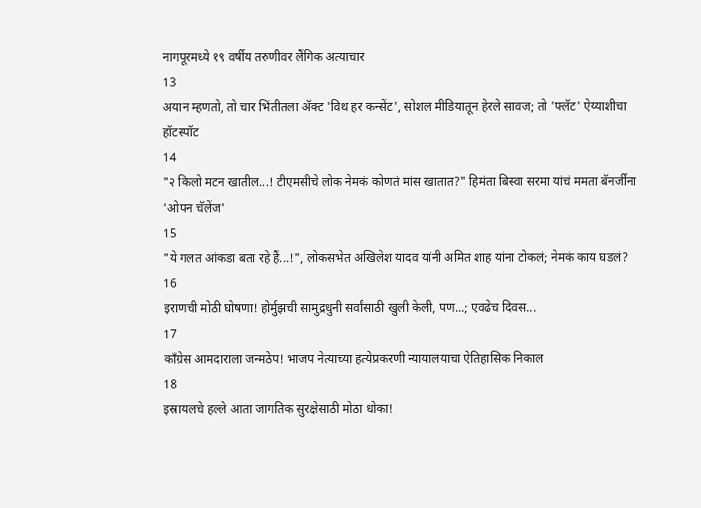नागपूरमध्ये १९ वर्षीय तरुणीवर लैंगिक अत्याचार
13
अयान म्हणतो, तो चार भिंतीतला अ‍ॅक्ट 'विथ हर कन्सेंट', सोशल मीडियातून हेरले सावज; तो 'फ्लॅट' ऐय्याशीचा हॉटस्पॉट
14
"२ किलो मटन खातील...! टीएमसीचे लोक नेमकं कोणतं मांस खातात?" हिमंता बिस्वा सरमा यांचं ममता बॅनर्जींना 'ओपन चॅलेंज'
15
"ये गलत आंकडा बता रहे हैं...!", लोकसभेत अखिलेश यादव यांनी अमित शाह यांना टोकलं; नेमकं काय घडलं?
16
इराणची मोठी घोषणा! होर्मुझची सामुद्रधुनी सर्वांसाठी खुली केली, पण...; एवढेच दिवस...
17
काँग्रेस आमदाराला जन्मठेप! भाजप नेत्याच्या हत्येप्रकरणी न्यायालयाचा ऐतिहासिक निकाल
18
इस्रायलचे हल्ले आता जागतिक सुरक्षेसाठी मोठा धोका!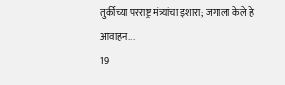तुर्कीच्या परराष्ट्र मंत्र्यांचा इशारा; जगाला केले हे आवाहन...
19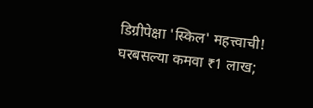डिग्रीपेक्षा 'स्किल' महत्त्वाची! घरबसल्या कमवा ₹1 लाख;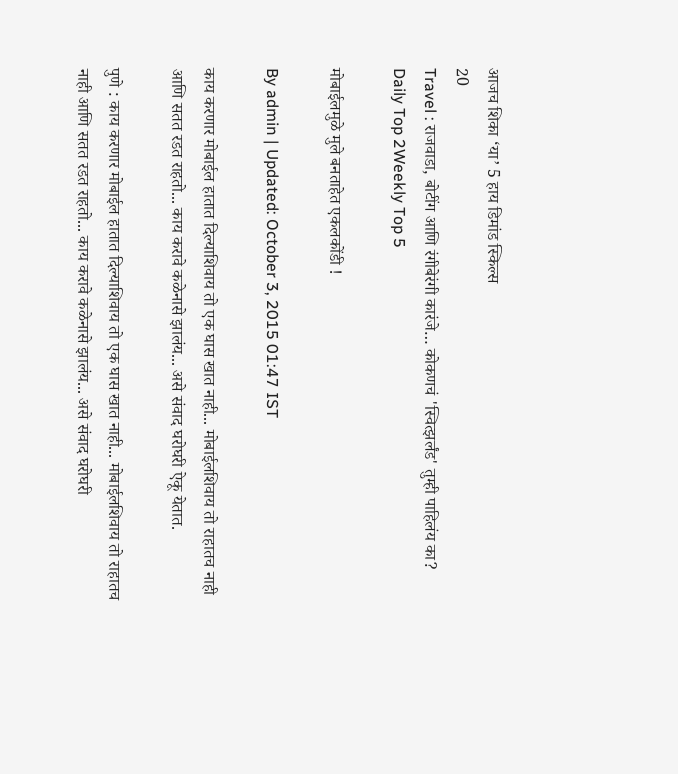आजच शिका ‘या’ 5 हाय डिमांड स्किल्स
20
Travel : राजवाडा, बोटींग आणि रंगीबेरंगी कारंजे… कोकणचं 'स्वित्झर्लंड' तुम्ही पाहिलंय का?
Daily Top 2Weekly Top 5

मोबाईलमुळे मुले बनताहेत एकलकोंडी !

By admin | Updated: October 3, 2015 01:47 IST

काय करणार मोबाईल हातात दिल्याशिवाय तो एक घास खात नाही... मोबाईलशिवाय तो राहातच नाही आणि सतत रडत राहतो... काय करावे कळेनासे झालंय... असे संवाद घरोघरी ऐकू येतात.

पुणे : काय करणार मोबाईल हातात दिल्याशिवाय तो एक घास खात नाही... मोबाईलशिवाय तो राहातच नाही आणि सतत रडत राहतो... काय करावे कळेनासे झालंय... असे संवाद घरोघरी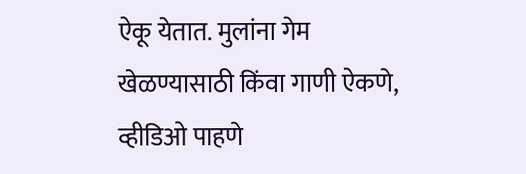ऐकू येतात. मुलांना गेम खेळण्यासाठी किंवा गाणी ऐकणे, व्हीडिओ पाहणे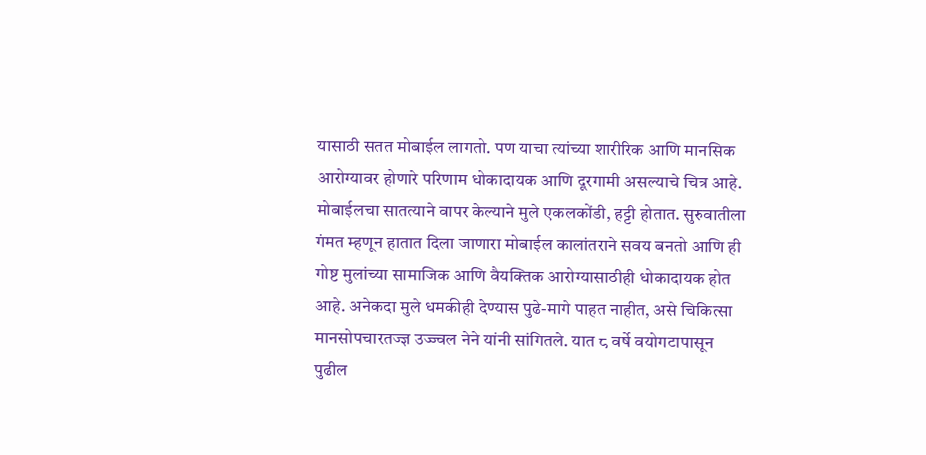यासाठी सतत मोबाईल लागतो. पण याचा त्यांच्या शारीरिक आणि मानसिक आरोग्यावर होणारे परिणाम धोकादायक आणि दूरगामी असल्याचे चित्र आहे. मोबाईलचा सातत्याने वापर केल्याने मुले एकलकोंडी, हट्टी होतात. सुरुवातीला गंमत म्हणून हातात दिला जाणारा मोबाईल कालांतराने सवय बनतो आणि ही गोष्ट मुलांच्या सामाजिक आणि वैयक्तिक आरोग्यासाठीही धोकादायक होत आहे. अनेकदा मुले धमकीही देण्यास पुढे-मागे पाहत नाहीत, असे चिकित्सा मानसोपचारतज्ज्ञ उज्ज्वल नेने यांनी सांगितले. यात ८ वर्षे वयोगटापासून पुढील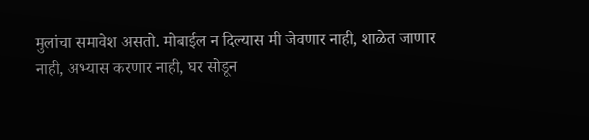मुलांचा समावेश असतो. मोबाईल न दिल्यास मी जेवणार नाही, शाळेत जाणार नाही, अभ्यास करणार नाही, घर सोडून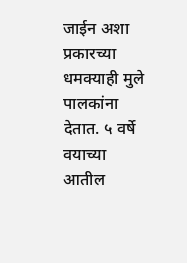जाईन अशा प्रकारच्या धमक्याही मुले पालकांना देतात. ५ वर्षे वयाच्या आतील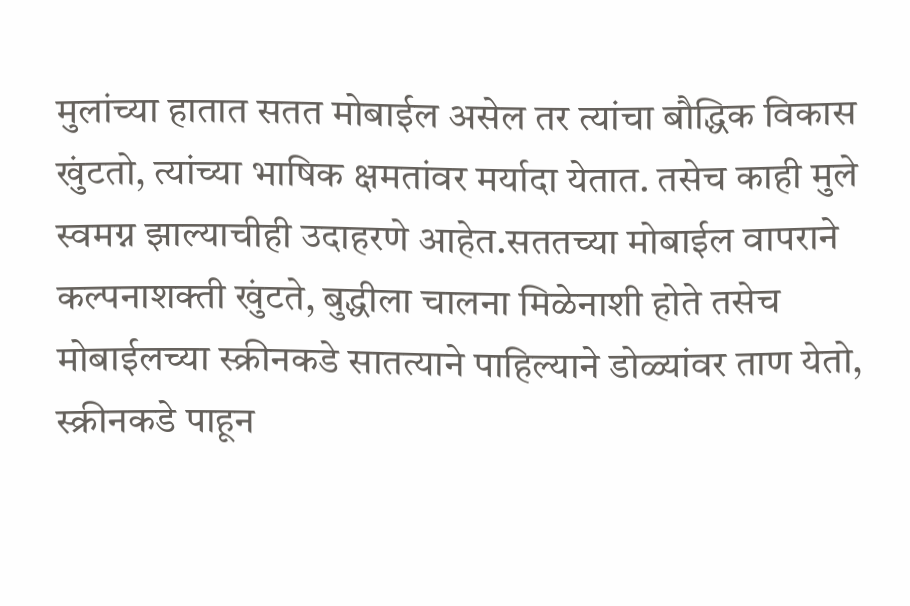मुलांच्या हातात सतत मोबाईल असेल तर त्यांचा बौद्धिक विकास खुंटतो, त्यांच्या भाषिक क्षमतांवर मर्यादा येतात. तसेच काही मुले स्वमग्न झाल्याचीही उदाहरणे आहेत.सततच्या मोबाईल वापराने कल्पनाशक्ती खुंटते, बुद्धीला चालना मिळेनाशी होते तसेच मोबाईलच्या स्क्रीनकडे सातत्याने पाहिल्याने डोळ्यांवर ताण येतो, स्क्रीनकडे पाहून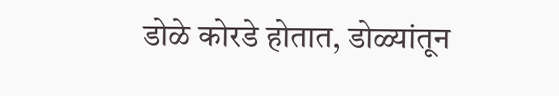डोळे कोरडे होतात, डोळ्यांतून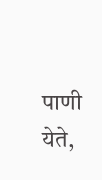पाणी येते,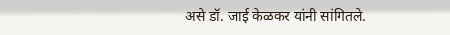असे डॉ. जाई केळकर यांनी सांगितले.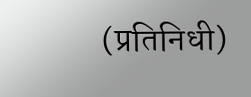(प्रतिनिधी)